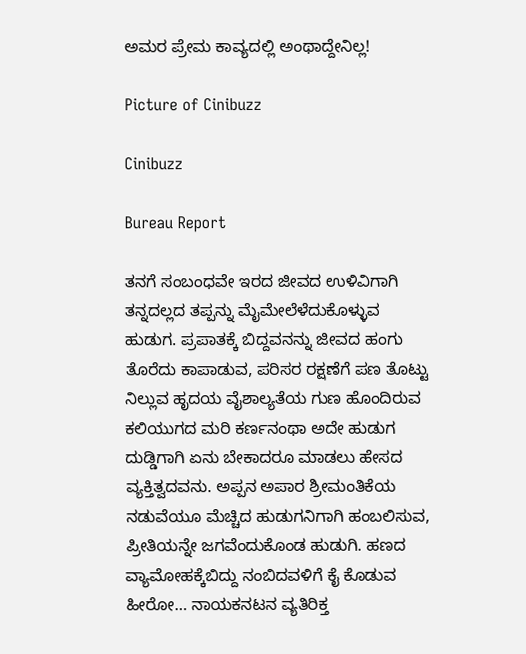ಅಮರ ಪ್ರೇಮ ಕಾವ್ಯದಲ್ಲಿ ಅಂಥಾದ್ದೇನಿಲ್ಲ!

Picture of Cinibuzz

Cinibuzz

Bureau Report

ತನಗೆ ಸಂಬಂಧವೇ ಇರದ ಜೀವದ ಉಳಿವಿಗಾಗಿ ತನ್ನದಲ್ಲದ ತಪ್ಪನ್ನು ಮೈಮೇಲೆಳೆದುಕೊಳ್ಳುವ ಹುಡುಗ. ಪ್ರಪಾತಕ್ಕೆ ಬಿದ್ದವನನ್ನು ಜೀವದ ಹಂಗು ತೊರೆದು ಕಾಪಾಡುವ, ಪರಿಸರ ರಕ್ಷಣೆಗೆ ಪಣ ತೊಟ್ಟು ನಿಲ್ಲುವ ಹೃದಯ ವೈಶಾಲ್ಯತೆಯ ಗುಣ ಹೊಂದಿರುವ ಕಲಿಯುಗದ ಮರಿ ಕರ್ಣನಂಥಾ ಅದೇ ಹುಡುಗ ದುಡ್ಡಿಗಾಗಿ ಏನು ಬೇಕಾದರೂ ಮಾಡಲು ಹೇಸದ ವ್ಯಕ್ತಿತ್ವದವನು. ಅಪ್ಪನ ಅಪಾರ ಶ್ರೀಮಂತಿಕೆಯ ನಡುವೆಯೂ ಮೆಚ್ಚಿದ ಹುಡುಗನಿಗಾಗಿ ಹಂಬಲಿಸುವ, ಪ್ರೀತಿಯನ್ನೇ ಜಗವೆಂದುಕೊಂಡ ಹುಡುಗಿ. ಹಣದ ವ್ಯಾಮೋಹಕ್ಕೆಬಿದ್ದು ನಂಬಿದವಳಿಗೆ ಕೈ ಕೊಡುವ ಹೀರೋ… ನಾಯಕನಟನ ವ್ಯತಿರಿಕ್ತ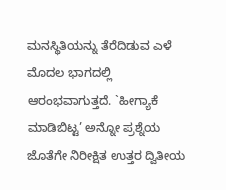ಮನಸ್ಥಿತಿಯನ್ನು ತೆರೆದಿಡುವ ಎಳೆ ಮೊದಲ ಭಾಗದಲ್ಲಿ ಆರಂಭವಾಗುತ್ತದೆ. `ಹೀಗ್ಯಾಕೆ ಮಾಡಿಬಿಟ್ಟ’ ಅನ್ನೋ ಪ್ರಶ್ನೆಯ ಜೊತೆಗೇ ನಿರೀಕ್ಷಿತ ಉತ್ತರ ದ್ವಿತೀಯ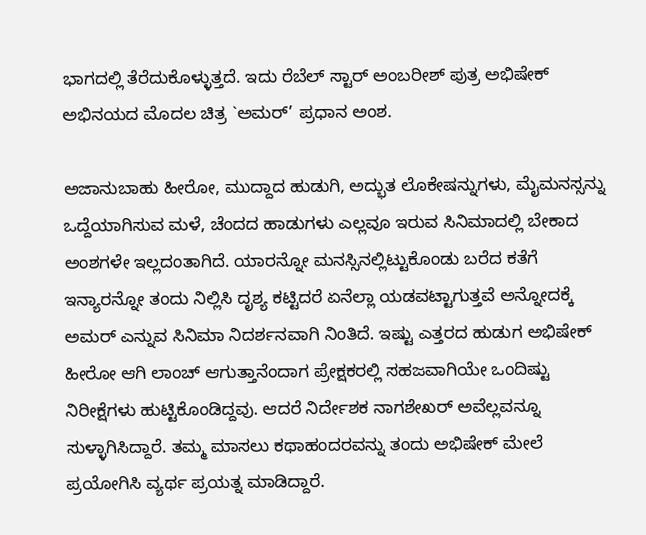ಭಾಗದಲ್ಲಿ ತೆರೆದುಕೊಳ್ಳುತ್ತದೆ. ಇದು ರೆಬೆಲ್ ಸ್ಟಾರ್ ಅಂಬರೀಶ್ ಪುತ್ರ ಅಭಿಷೇಕ್ ಅಭಿನಯದ ಮೊದಲ ಚಿತ್ರ `ಅಮರ್’ ಪ್ರಧಾನ ಅಂಶ.

ಅಜಾನುಬಾಹು ಹೀರೋ, ಮುದ್ದಾದ ಹುಡುಗಿ, ಅದ್ಭುತ ಲೊಕೇಷನ್ನುಗಳು, ಮೈಮನಸ್ಸನ್ನು ಒದ್ದೆಯಾಗಿಸುವ ಮಳೆ, ಚೆಂದದ ಹಾಡುಗಳು ಎಲ್ಲವೂ ಇರುವ ಸಿನಿಮಾದಲ್ಲಿ ಬೇಕಾದ ಅಂಶಗಳೇ ಇಲ್ಲದಂತಾಗಿದೆ. ಯಾರನ್ನೋ ಮನಸ್ಸಿನಲ್ಲಿಟ್ಟುಕೊಂಡು ಬರೆದ ಕತೆಗೆ ಇನ್ಯಾರನ್ನೋ ತಂದು ನಿಲ್ಲಿಸಿ ದೃಶ್ಯ ಕಟ್ಟಿದರೆ ಏನೆಲ್ಲಾ ಯಡವಟ್ಟಾಗುತ್ತವೆ ಅನ್ನೋದಕ್ಕೆ ಅಮರ್ ಎನ್ನುವ ಸಿನಿಮಾ ನಿದರ್ಶನವಾಗಿ ನಿಂತಿದೆ. ಇಷ್ಟು ಎತ್ತರದ ಹುಡುಗ ಅಭಿಷೇಕ್ ಹೀರೋ ಆಗಿ ಲಾಂಚ್ ಆಗುತ್ತಾನೆಂದಾಗ ಪ್ರೇಕ್ಷಕರಲ್ಲಿ ಸಹಜವಾಗಿಯೇ ಒಂದಿಷ್ಟು ನಿರೀಕ್ಷೆಗಳು ಹುಟ್ಟಿಕೊಂಡಿದ್ದವು. ಆದರೆ ನಿರ್ದೇಶಕ ನಾಗಶೇಖರ್ ಅವೆಲ್ಲವನ್ನೂ ಸುಳ್ಳಾಗಿಸಿದ್ದಾರೆ. ತಮ್ಮ ಮಾಸಲು ಕಥಾಹಂದರವನ್ನು ತಂದು ಅಭಿಷೇಕ್ ಮೇಲೆ ಪ್ರಯೋಗಿಸಿ ವ್ಯರ್ಥ ಪ್ರಯತ್ನ ಮಾಡಿದ್ದಾರೆ.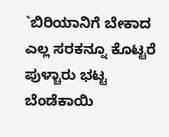`ಬಿರಿಯಾನಿಗೆ ಬೇಕಾದ ಎಲ್ಲ ಸರಕನ್ನೂ ಕೊಟ್ಟರೆ ಪುಳ್ಚಾರು ಭಟ್ಟ ಬೆಂಡೆಕಾಯಿ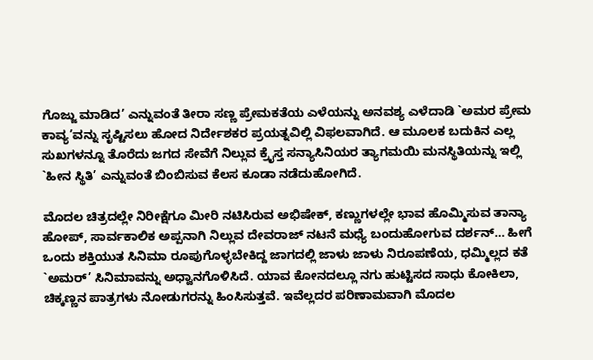ಗೊಜ್ಜು ಮಾಡಿದ’ ಎನ್ನುವಂತೆ ತೀರಾ ಸಣ್ಣ ಪ್ರೇಮಕತೆಯ ಎಳೆಯನ್ನು ಅನವಶ್ಯ ಎಳೆದಾಡಿ `ಅಮರ ಪ್ರೇಮ ಕಾವ್ಯ’ವನ್ನು ಸೃಷ್ಟಿಸಲು ಹೋದ ನಿರ್ದೇಶಕರ ಪ್ರಯತ್ನವಿಲ್ಲಿ ವಿಫಲವಾಗಿದೆ. ಆ ಮೂಲಕ ಬದುಕಿನ ಎಲ್ಲ ಸುಖಗಳನ್ನೂ ತೊರೆದು ಜಗದ ಸೇವೆಗೆ ನಿಲ್ಲುವ ಕ್ರೈಸ್ತ ಸನ್ಯಾಸಿನಿಯರ ತ್ಯಾಗಮಯಿ ಮನಸ್ಥಿತಿಯನ್ನು ಇಲ್ಲಿ `ಹೀನ ಸ್ಥಿತಿ’ ಎನ್ನುವಂತೆ ಬಿಂಬಿಸುವ ಕೆಲಸ ಕೂಡಾ ನಡೆದುಹೋಗಿದೆ.

ಮೊದಲ ಚಿತ್ರದಲ್ಲೇ ನಿರೀಕ್ಷೆಗೂ ಮೀರಿ ನಟಿಸಿರುವ ಅಭಿಷೇಕ್, ಕಣ್ಣುಗಳಲ್ಲೇ ಭಾವ ಹೊಮ್ಮಿಸುವ ತಾನ್ಯಾ ಹೋಪ್, ಸಾರ್ವಕಾಲಿಕ ಅಪ್ಪನಾಗಿ ನಿಲ್ಲುವ ದೇವರಾಜ್ ನಟನೆ ಮಧ್ಯೆ ಬಂದುಹೋಗುವ ದರ್ಶನ್… ಹೀಗೆ ಒಂದು ಶಕ್ತಿಯುತ ಸಿನಿಮಾ ರೂಪುಗೊಳ್ಳಬೇಕಿದ್ದ ಜಾಗದಲ್ಲಿ ಜಾಳು ಜಾಳು ನಿರೂಪಣೆಯ, ಧಮ್ಮಿಲ್ಲದ ಕತೆ `ಅಮರ್’ ಸಿನಿಮಾವನ್ನು ಅಧ್ವಾನಗೊಳಿಸಿದೆ. ಯಾವ ಕೋನದಲ್ಲೂ ನಗು ಹುಟ್ಟಿಸದ ಸಾಧು ಕೋಕಿಲಾ, ಚಿಕ್ಕಣ್ಣನ ಪಾತ್ರಗಳು ನೋಡುಗರನ್ನು ಹಿಂಸಿಸುತ್ತವೆ. ಇವೆಲ್ಲದರ ಪರಿಣಾಮವಾಗಿ ಮೊದಲ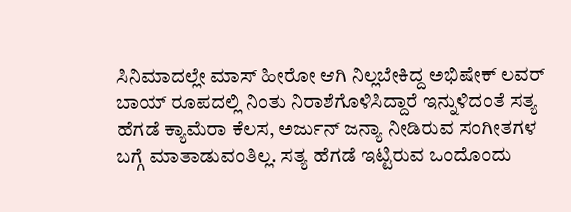ಸಿನಿಮಾದಲ್ಲೇ ಮಾಸ್ ಹೀರೋ ಆಗಿ ನಿಲ್ಲಬೇಕಿದ್ದ ಅಭಿಷೇಕ್ ಲವರ್ ಬಾಯ್ ರೂಪದಲ್ಲಿ ನಿಂತು ನಿರಾಶೆಗೊಳಿಸಿದ್ದಾರೆ ಇನ್ನುಳಿದಂತೆ ಸತ್ಯ ಹೆಗಡೆ ಕ್ಯಾಮೆರಾ ಕೆಲಸ, ಅರ್ಜುನ್ ಜನ್ಯಾ ನೀಡಿರುವ ಸಂಗೀತಗಳ ಬಗ್ಗೆ ಮಾತಾಡುವಂತಿಲ್ಲ. ಸತ್ಯ ಹೆಗಡೆ ಇಟ್ಟಿರುವ ಒಂದೊಂದು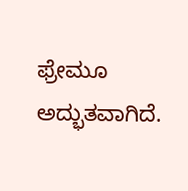ಫ್ರೇಮೂ ಅದ್ಭುತವಾಗಿದೆ.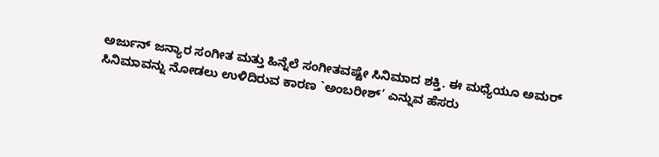ಅರ್ಜುನ್ ಜನ್ಯಾರ ಸಂಗೀತ ಮತ್ತು ಹಿನ್ನೆಲೆ ಸಂಗೀತವಷ್ಟೇ ಸಿನಿಮಾದ ಶಕ್ತಿ. ಈ ಮಧ್ಯೆಯೂ ಅಮರ್ ಸಿನಿಮಾವನ್ನು ನೋಡಲು ಉಳಿದಿರುವ ಕಾರಣ `ಅಂಬರೀಶ್’ ಎನ್ನುವ ಹೆಸರು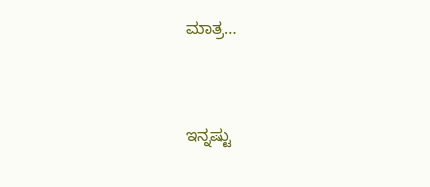ಮಾತ್ರ…



ಇನ್ನಷ್ಟು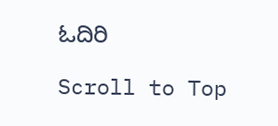ಓದಿರಿ

Scroll to Top